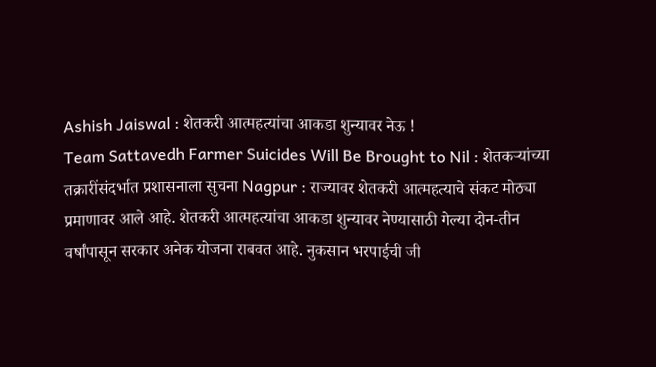Ashish Jaiswal : शेतकरी आत्महत्यांचा आकडा शुन्यावर नेऊ !
Team Sattavedh Farmer Suicides Will Be Brought to Nil : शेतकऱ्यांच्या तक्रारींसंदर्भात प्रशासनाला सुचना Nagpur : राज्यावर शेतकरी आत्महत्याचे संकट मोठ्या प्रमाणावर आले आहे. शेतकरी आत्महत्यांचा आकडा शुन्यावर नेण्यासाठी गेल्या दोन-तीन वर्षांपासून सरकार अनेक योजना राबवत आहे. नुकसान भरपाईची जी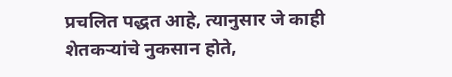प्रचलित पद्धत आहे, त्यानुसार जे काही शेतकऱ्यांचे नुकसान होते,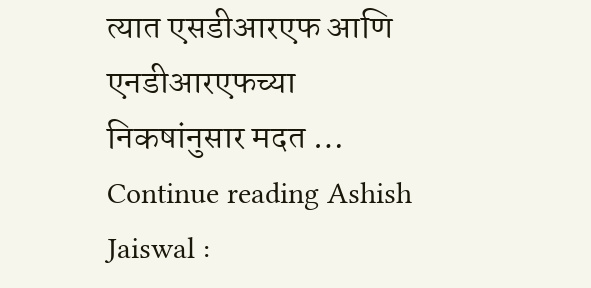त्यात एसडीआरएफ आणि एनडीआरएफच्या निकषांनुसार मदत … Continue reading Ashish Jaiswal :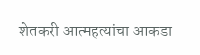शेतकरी आत्महत्यांचा आकडा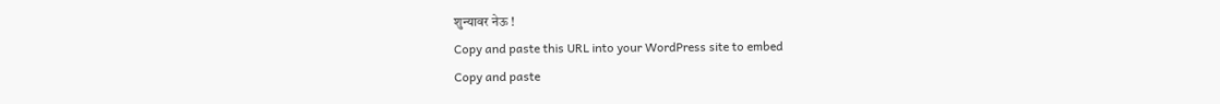शुन्यावर नेऊ !
Copy and paste this URL into your WordPress site to embed
Copy and paste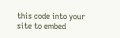this code into your site to embed